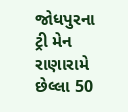જોધપુરના ટ્રી મેન રાણારામે છેલ્લા 50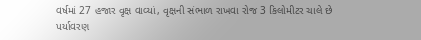વર્ષમાં 27 હજાર વૃક્ષ વાવ્યાં, વૃક્ષની સંભાળ રાખવા રોજ 3 કિલોમીટર ચાલે છે
પર્યાવરણ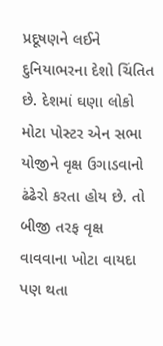પ્રદૂષણને લઈને દુનિયાભરના દેશો ચિંતિત છે. દેશમાં ઘણા લોકો મોટા પોસ્ટર એન સભા યોજીને વૃક્ષ ઉગાડવાનો ઢંઢેરો કરતા હોય છે. તો બીજી તરફ વૃક્ષ વાવવાના ખોટા વાયદા પણ થતા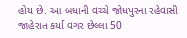હોય છે. આ બધાની વચ્ચે જોધપુરના રહેવાસી જાહેરાત કર્યા વગર છેલ્લા 50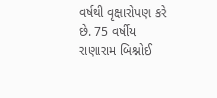વર્ષથી વૃક્ષારોપણ કરે છે. 75 વર્ષીય રાણારામ બિશ્નોઈ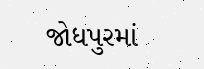જોધપુરમાં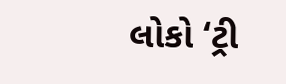લોકો ‘ટ્રી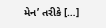મેન’ તરીકે […]